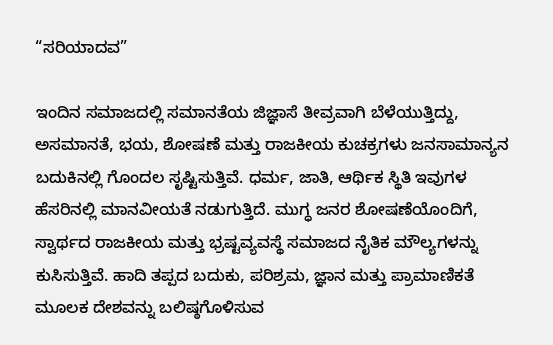“ಸರಿಯಾದವ”

ಇಂದಿನ ಸಮಾಜದಲ್ಲಿ ಸಮಾನತೆಯ ಜಿಜ್ಞಾಸೆ ತೀವ್ರವಾಗಿ ಬೆಳೆಯುತ್ತಿದ್ದು, ಅಸಮಾನತೆ, ಭಯ, ಶೋಷಣೆ ಮತ್ತು ರಾಜಕೀಯ ಕುಚಕ್ರಗಳು ಜನಸಾಮಾನ್ಯನ ಬದುಕಿನಲ್ಲಿ ಗೊಂದಲ ಸೃಷ್ಟಿಸುತ್ತಿವೆ. ಧರ್ಮ, ಜಾತಿ, ಆರ್ಥಿಕ ಸ್ಥಿತಿ ಇವುಗಳ ಹೆಸರಿನಲ್ಲಿ ಮಾನವೀಯತೆ ನಡುಗುತ್ತಿದೆ. ಮುಗ್ಧ ಜನರ ಶೋಷಣೆಯೊಂದಿಗೆ, ಸ್ವಾರ್ಥದ ರಾಜಕೀಯ ಮತ್ತು ಭ್ರಷ್ಟವ್ಯವಸ್ಥೆ ಸಮಾಜದ ನೈತಿಕ ಮೌಲ್ಯಗಳನ್ನು ಕುಸಿಸುತ್ತಿವೆ. ಹಾದಿ ತಪ್ಪದ ಬದುಕು, ಪರಿಶ್ರಮ, ಜ್ಞಾನ ಮತ್ತು ಪ್ರಾಮಾಣಿಕತೆ ಮೂಲಕ ದೇಶವನ್ನು ಬಲಿಷ್ಠಗೊಳಿಸುವ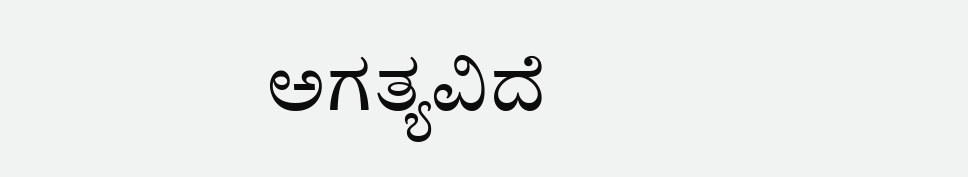ಅಗತ್ಯವಿದೆ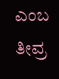ಎಂಬ ತೀವ್ರ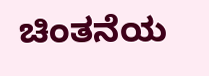ಚಿಂತನೆಯ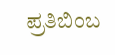ಪ್ರತಿಬಿಂಬ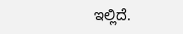ಇಲ್ಲಿದೆ.